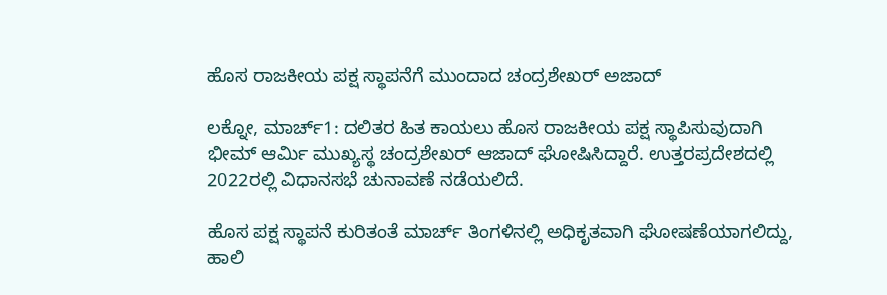ಹೊಸ ರಾಜಕೀಯ ಪಕ್ಷ ಸ್ಥಾಪನೆಗೆ ಮುಂದಾದ ಚಂದ್ರಶೇಖರ್ ಅಜಾದ್

ಲಕ್ನೋ, ಮಾರ್ಚ್1: ದಲಿತರ ಹಿತ ಕಾಯಲು ಹೊಸ ರಾಜಕೀಯ ಪಕ್ಷ ಸ್ಥಾಪಿಸುವುದಾಗಿ ಭೀಮ್ ಆರ್ಮಿ ಮುಖ್ಯಸ್ಥ ಚಂದ್ರಶೇಖರ್ ಆಜಾದ್ ಘೋಷಿಸಿದ್ದಾರೆ. ಉತ್ತರಪ್ರದೇಶದಲ್ಲಿ 2022ರಲ್ಲಿ ವಿಧಾನಸಭೆ ಚುನಾವಣೆ ನಡೆಯಲಿದೆ.

ಹೊಸ ಪಕ್ಷ ಸ್ಥಾಪನೆ ಕುರಿತಂತೆ ಮಾರ್ಚ್ ತಿಂಗಳಿನಲ್ಲಿ ಅಧಿಕೃತವಾಗಿ ಘೋಷಣೆಯಾಗಲಿದ್ದು, ಹಾಲಿ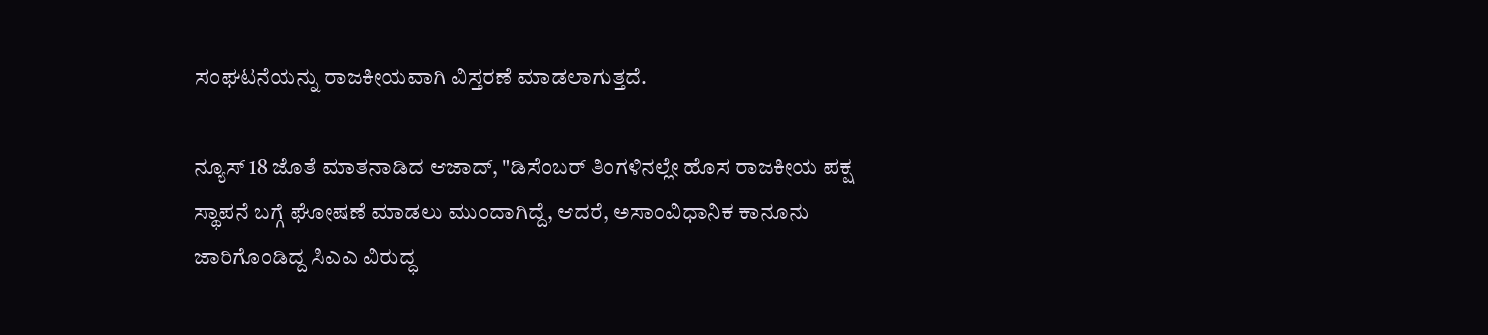ಸಂಘಟನೆಯನ್ನು ರಾಜಕೀಯವಾಗಿ ವಿಸ್ತರಣೆ ಮಾಡಲಾಗುತ್ತದೆ.

ನ್ಯೂಸ್ 18 ಜೊತೆ ಮಾತನಾಡಿದ ಆಜಾದ್, "ಡಿಸೆಂಬರ್ ತಿಂಗಳಿನಲ್ಲೇ ಹೊಸ ರಾಜಕೀಯ ಪಕ್ಷ ಸ್ಥಾಪನೆ ಬಗ್ಗೆ ಘೋಷಣೆ ಮಾಡಲು ಮುಂದಾಗಿದ್ದೆ, ಆದರೆ, ಅಸಾಂವಿಧಾನಿಕ ಕಾನೂನು ಜಾರಿಗೊಂಡಿದ್ದ ಸಿಎಎ ವಿರುದ್ಧ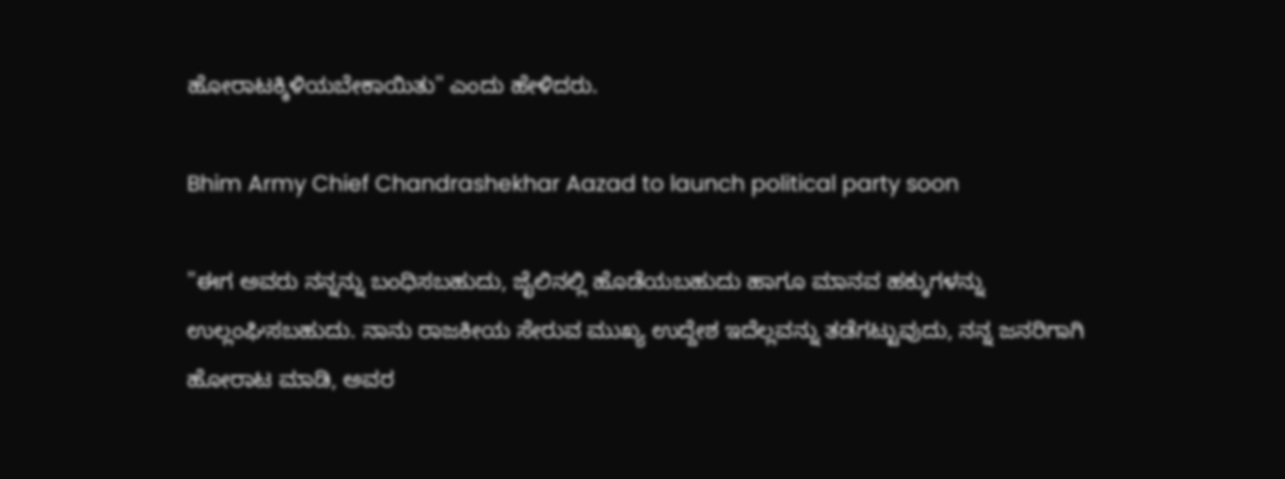ಹೋರಾಟಕ್ಕಿಳಿಯಬೇಕಾಯಿತು" ಎಂದು ಹೇಳಿದರು.

Bhim Army Chief Chandrashekhar Aazad to launch political party soon

"ಈಗ ಅವರು ನನ್ನನ್ನು ಬಂಧಿಸಬಹುದು, ಜೈಲಿನಲ್ಲಿ ಹೊಡೆಯಬಹುದು ಹಾಗೂ ಮಾನವ ಹಕ್ಕುಗಳನ್ನು ಉಲ್ಲಂಘಿಸಬಹುದು. ನಾನು ರಾಜಕೀಯ ಸೇರುವ ಮುಖ್ಯ ಉದ್ದೇಶ ಇದೆಲ್ಲವನ್ನು ತಡೆಗಟ್ಟುವುದು, ನನ್ನ ಜನರಿಗಾಗಿ ಹೋರಾಟ ಮಾಡಿ, ಅವರ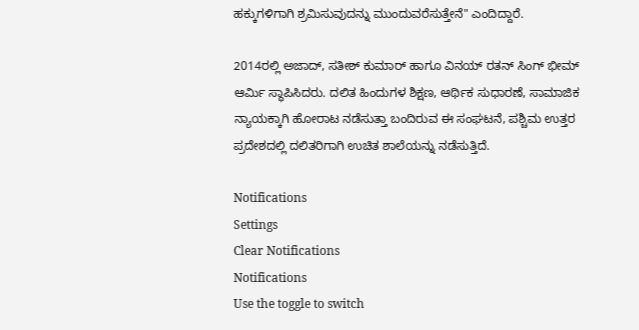ಹಕ್ಕುಗಳಿಗಾಗಿ ಶ್ರಮಿಸುವುದನ್ನು ಮುಂದುವರೆಸುತ್ತೇನೆ" ಎಂದಿದ್ದಾರೆ.

2014ರಲ್ಲಿ ಅಜಾದ್, ಸತೀಶ್ ಕುಮಾರ್ ಹಾಗೂ ವಿನಯ್ ರತನ್ ಸಿಂಗ್ ಭೀಮ್ ಆರ್ಮಿ ಸ್ಥಾಪಿಸಿದರು. ದಲಿತ ಹಿಂದುಗಳ ಶಿಕ್ಷಣ, ಆರ್ಥಿಕ ಸುಧಾರಣೆ, ಸಾಮಾಜಿಕ ನ್ಯಾಯಕ್ಕಾಗಿ ಹೋರಾಟ ನಡೆಸುತ್ತಾ ಬಂದಿರುವ ಈ ಸಂಘಟನೆ, ಪಶ್ಚಿಮ ಉತ್ತರ ಪ್ರದೇಶದಲ್ಲಿ ದಲಿತರಿಗಾಗಿ ಉಚಿತ ಶಾಲೆಯನ್ನು ನಡೆಸುತ್ತಿದೆ.

Notifications
Settings
Clear Notifications
Notifications
Use the toggle to switch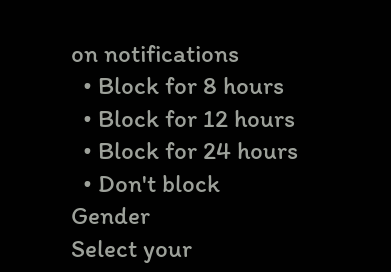on notifications
  • Block for 8 hours
  • Block for 12 hours
  • Block for 24 hours
  • Don't block
Gender
Select your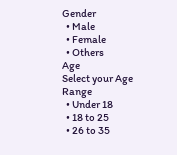Gender
  • Male
  • Female
  • Others
Age
Select your Age Range
  • Under 18
  • 18 to 25
  • 26 to 35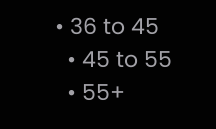• 36 to 45
  • 45 to 55
  • 55+